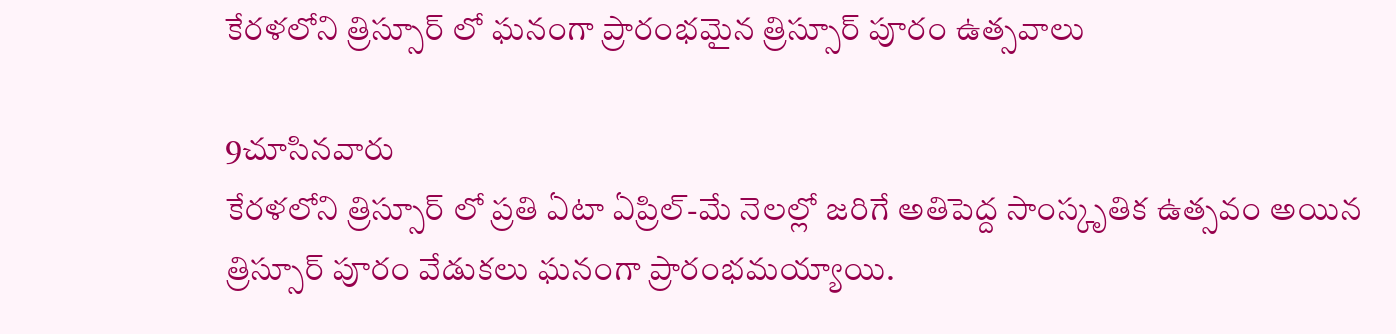కేరళలోని త్రిస్సూర్ లో ఘనంగా ప్రారంభమైన త్రిస్సూర్ పూరం ఉత్సవాలు

9చూసినవారు
కేరళలోని త్రిస్సూర్ లో ప్రతి ఏటా ఏప్రిల్-మే నెలల్లో జరిగే అతిపెద్ద సాంస్కృతిక ఉత్సవం అయిన త్రిస్సూర్ పూరం వేడుకలు ఘనంగా ప్రారంభమయ్యాయి.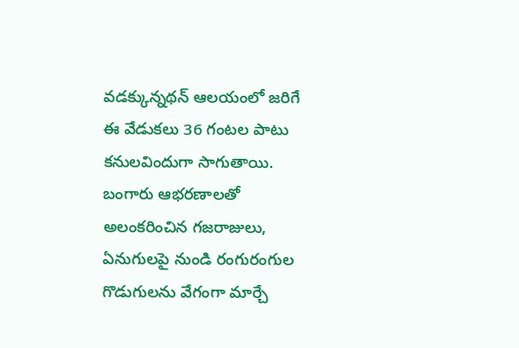వడక్కున్నథన్ ఆలయంలో జరిగే ఈ వేడుకలు 36 గంటల పాటు కనులవిందుగా సాగుతాయి. బంగారు ఆభరణాలతో అలంకరించిన గజరాజులు, ఏనుగులపై నుండి రంగురంగుల గొడుగులను వేగంగా మార్చే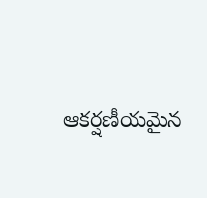ఆకర్షణీయమైన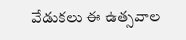వేడుకలు ఈ ఉత్సవాల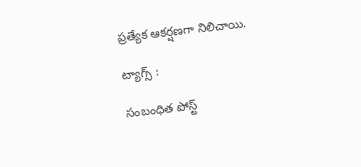ప్రత్యేక ఆకర్షణగా నిలిచాయి.

ట్యాగ్స్ :

సంబంధిత పోస్ట్